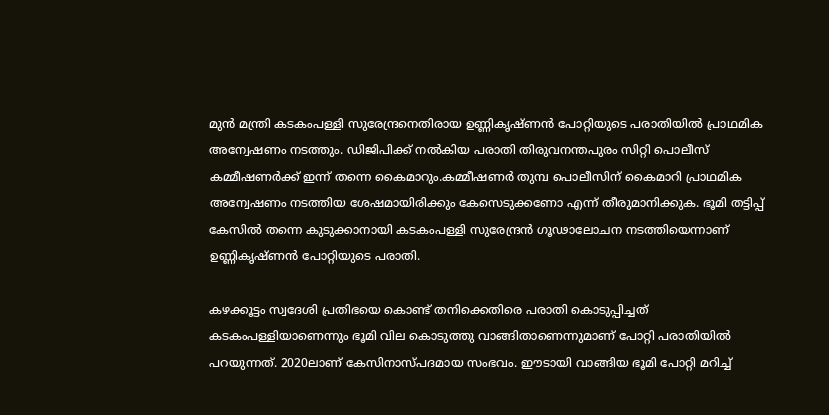മുൻ മന്ത്രി കടകംപള്ളി സുരേന്ദ്രനെതിരായ ഉണ്ണികൃഷ്ണൻ പോറ്റിയുടെ പരാതിയിൽ പ്രാഥമിക അന്വേഷണം നടത്തും. ഡിജിപിക്ക് നൽകിയ പരാതി തിരുവനന്തപുരം സിറ്റി പൊലീസ് കമ്മീഷണർക്ക് ഇന്ന് തന്നെ കൈമാറും.കമ്മീഷണർ തുമ്പ പൊലീസിന് കൈമാറി പ്രാഥമിക അന്വേഷണം നടത്തിയ ശേഷമായിരിക്കും കേസെടുക്കണോ എന്ന് തീരുമാനിക്കുക. ഭൂമി തട്ടിപ്പ് കേസിൽ തന്നെ കുടുക്കാനായി കടകംപള്ളി സുരേന്ദ്രൻ ഗൂഢാലോചന നടത്തിയെന്നാണ് ഉണ്ണികൃഷ്ണൻ പോറ്റിയുടെ പരാതി.

കഴക്കൂട്ടം സ്വദേശി പ്രതിഭയെ കൊണ്ട് തനിക്കെതിരെ പരാതി കൊടുപ്പിച്ചത് കടകംപള്ളിയാണെന്നും ഭൂമി വില കൊടുത്തു വാങ്ങിതാണെന്നുമാണ് പോറ്റി പരാതിയിൽ പറയുന്നത്. 2020ലാണ് കേസിനാസ്പദമായ സംഭവം. ഈടായി വാങ്ങിയ ഭൂമി പോറ്റി മറിച്ച്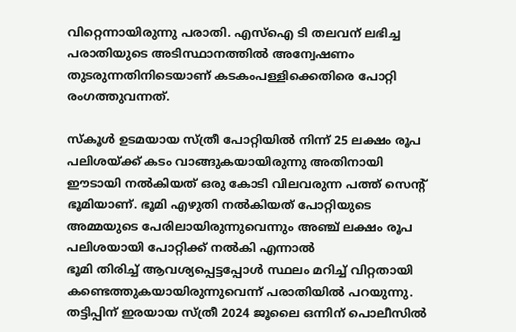വിറ്റെന്നായിരുന്നു പരാതി. എസ്ഐ ടി തലവന് ലഭിച്ച പരാതിയുടെ അടിസ്ഥാനത്തിൽ അന്വേഷണം തുടരുന്നതിനിടെയാണ് കടകംപള്ളിക്കെതിരെ പോറ്റി രംഗത്തുവന്നത്.

സ്‌കൂള്‍ ഉടമയായ സ്ത്രീ പോറ്റിയില്‍ നിന്ന് 25 ലക്ഷം രൂപ പലിശയ്ക്ക് കടം വാങ്ങുകയായിരുന്നു അതിനായി ഈടായി നല്‍കിയത് ഒരു കോടി വിലവരുന്ന പത്ത് സെന്റ് ഭൂമിയാണ്. ഭൂമി എഴുതി നല്‍കിയത് പോറ്റിയുടെ അമ്മയുടെ പേരിലായിരുന്നുവെന്നും അഞ്ച് ലക്ഷം രൂപ പലിശയായി പോറ്റിക്ക് നല്‍കി എന്നാൽ
ഭൂമി തിരിച്ച് ആവശ്യപ്പെട്ടപ്പോള്‍ സ്ഥലം മറിച്ച് വിറ്റതായി കണ്ടെത്തുകയായിരുന്നുവെന്ന് പരാതിയിൽ പറയുന്നു. തട്ടിപ്പിന് ഇരയായ സ്ത്രീ 2024 ജൂലൈ ഒന്നിന് പൊലീസില്‍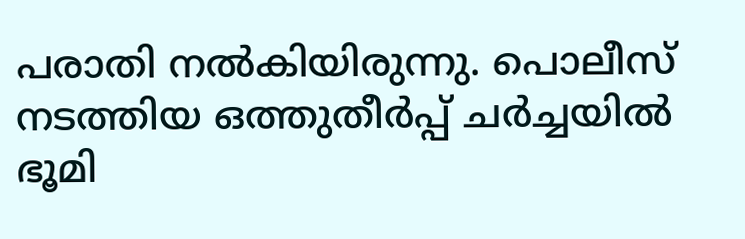പരാതി നല്‍കിയിരുന്നു. പൊലീസ് നടത്തിയ ഒത്തുതീര്‍പ്പ് ചര്‍ച്ചയില്‍ ഭൂമി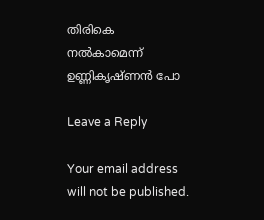തിരികെ നല്‍കാമെന്ന് ഉണ്ണികൃഷ്ണൻ പോ

Leave a Reply

Your email address will not be published.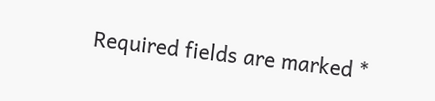Required fields are marked *